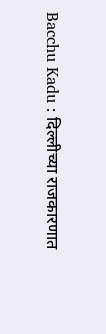Bacchu Kadu : दिल्लीच्या राजकारणात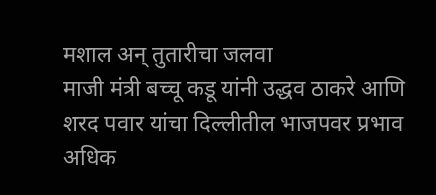मशाल अन् तुतारीचा जलवा
माजी मंत्री बच्चू कडू यांनी उद्धव ठाकरे आणि शरद पवार यांचा दिल्लीतील भाजपवर प्रभाव अधिक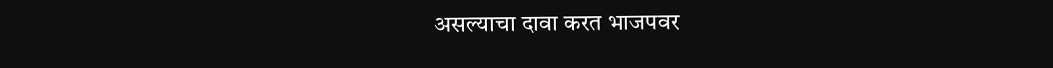असल्याचा दावा करत भाजपवर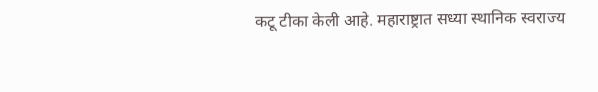कटू टीका केली आहे. महाराष्ट्रात सध्या स्थानिक स्वराज्य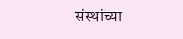संस्थांच्या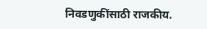निवडणुकींसाठी राजकीय.